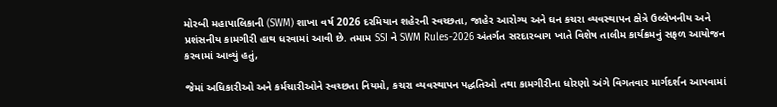મોરબી મહાપાલિકાની (SWM) શાખા વર્ષ 2026 દરમિયાન શહેરની સ્વચ્છતા, જાહેર આરોગ્ય અને ઘન કચરા વ્યવસ્થાપન ક્ષેત્રે ઉલ્લેખનીય અને પ્રશંસનીય કામગીરી હાથ ધરવામાં આવી છે. તમામ SSI ને SWM Rules-2026 અંતર્ગત સરદારબાગ ખાતે વિશેષ તાલીમ કાર્યક્રમનું સફળ આયોજન કરવામાં આવ્યું હતું,

જેમાં અધિકારીઓ અને કર્મચારીઓને સ્વચ્છતા નિયમો, કચરા વ્યવસ્થાપન પદ્ધતિઓ તથા કામગીરીના ધોરણો અંગે વિગતવાર માર્ગદર્શન આપવામાં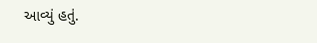આવ્યું હતું.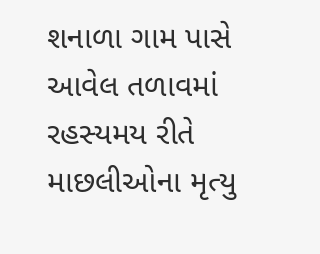શનાળા ગામ પાસે આવેલ તળાવમાં રહસ્યમય રીતે માછલીઓના મૃત્યુ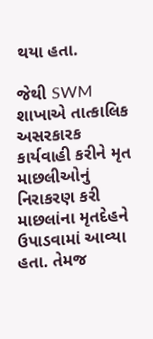થયા હતા.

જેથી SWM શાખાએ તાત્કાલિક અસરકારક કાર્યવાહી કરીને મૃત માછલીઓનું નિરાકરણ કરી માછલાંના મૃતદેહને ઉપાડવામાં આવ્યા હતા. તેમજ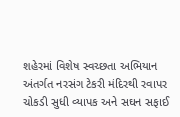શહેરમાં વિશેષ સ્વચ્છતા અભિયાન અંતર્ગત નરસંગ ટેકરી મંદિરથી રવાપર ચોકડી સુધી વ્યાપક અને સઘન સફાઈ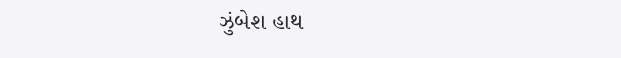ઝુંબેશ હાથ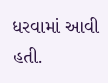ધરવામાં આવી હતી.